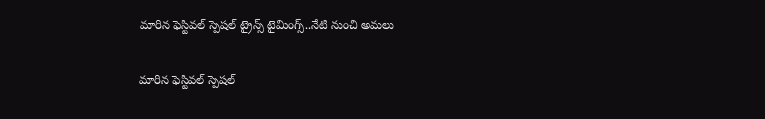మారిన ఫెస్టివల్ స్పెషల్ ట్రైన్స్ టైమింగ్స్..నేటి నుంచి అమలు

మారిన ఫెస్టివల్ స్పెషల్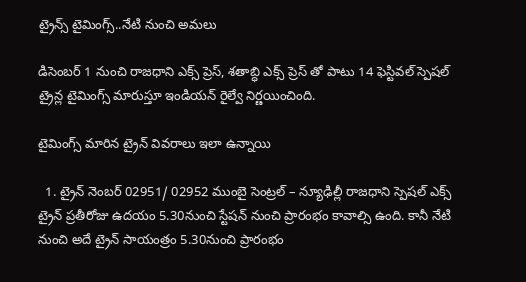ట్రైన్స్ టైమింగ్స్..నేటి నుంచి అమలు

డిసెంబర్ 1 నుంచి రాజధాని ఎక్స్ ప్రెస్, శతాబ్ధి ఎక్స్ ప్రెస్ తో పాటు 14 ఫెస్టివల్ స్పెషల్ ట్రైన్ల టైమింగ్స్ మారుస్తూ ఇండియన్ రైల్వే నిర్ణయించింది.

టైమింగ్స్ మారిన ట్రైన్ వివరాలు ఇలా ఉన్నాయి

  1. ట్రైన్ నెంబర్ 02951/ 02952 ముంబై సెంట్రల్ – న్యూఢిల్లీ రాజధాని స్పెషల్ ఎక్స్ ట్రైన్ ప్రతీరోజు ఉదయం 5.30నుంచి స్టేషన్ నుంచి ప్రారంభం కావాల్సి ఉంది. కానీ నేటి నుంచి అదే ట్రైన్ సాయంత్రం 5.30నుంచి ప్రారంభం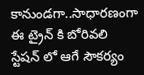కానుండగా..సాధారణంగా ఈ ట్రైన్ కి బోరివలి స్టేషన్ లో ఆగే సౌకర్యం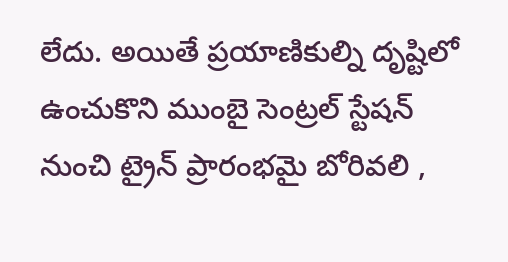లేదు. అయితే ప్రయాణికుల్ని దృష్టిలో ఉంచుకొని ముంబై సెంట్రల్ స్టేషన్ నుంచి ట్రైన్ ప్రారంభమై బోరివలి ,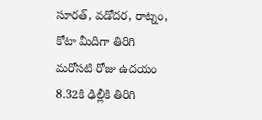సూరత్, వడోదర, రాట్నం, కోటా మీదిగా తిరిగి మరోసటి రోజు ఉదయం 8.32కి ఢిల్లీకి తిరిగి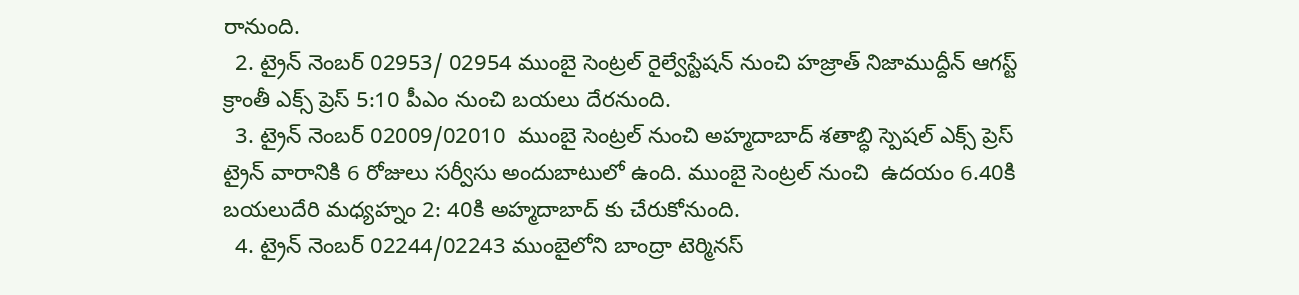రానుంది.
  2. ట్రైన్ నెంబర్ 02953/ 02954 ముంబై సెంట్రల్ రైల్వేస్టేషన్ నుంచి హజ్రాత్ నిజాముద్దీన్ ఆగస్ట్ క్రాంతీ ఎక్స్ ప్రెస్ 5:10 పీఎం నుంచి బయలు దేరనుంది.
  3. ట్రైన్ నెంబర్ 02009/02010  ముంబై సెంట్రల్ నుంచి అహ్మదాబాద్ శతాబ్ధి స్పెషల్ ఎక్స్ ప్రెస్ ట్రైన్ వారానికి 6 రోజులు సర్వీసు అందుబాటులో ఉంది. ముంబై సెంట్రల్ నుంచి  ఉదయం 6.40కి బయలుదేరి మధ్యహ్నం 2: 40కి అహ్మదాబాద్ కు చేరుకోనుంది.
  4. ట్రైన్ నెంబర్ 02244/02243 ముంబైలోని బాంద్రా టెర్మినస్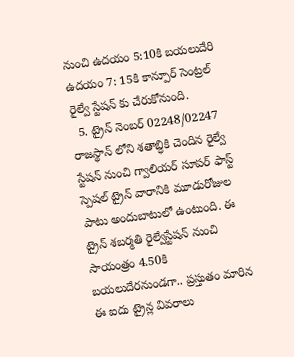నుంచి ఉదయం 5:10కి బయలుదేరి ఉదయం 7: 15కి కాన్పూర్ సెంట్రల్ రైల్వే స్టేషన్ కు చేరుకోనుంది.
  5. ట్రైన్ నెంబర్ 02248/02247 రాజస్థాన్ లోని శతాబ్ధికి చెందిన రైల్వే స్టేషన్ నుంచి గ్వాలియర్ సూపర్ ఫాస్ట్ స్పెషల్ ట్రైన్ వారానికి మూడురోజుల పాటు అందుబాటులో ఉంటుంది. ఈ ట్రైన్ శబర్మతి రైల్వేస్టేషన్ నుంచి సాయంత్రం 4.50కి బయలుదేరనుండగా.. ప్రస్తుతం మారిన ఈ ఐదు ట్రైన్ల వివరాలు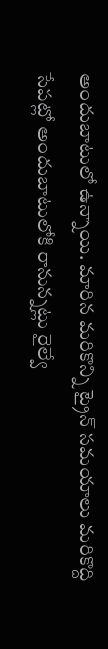అందుబాటులో ఉన్నాయి. మారిన మరికొన్ని ట్రైన్ సమయాలు మరికొద్ది సేపట్లో అందుబాటులోకి రానున్నట్లు రైల్వే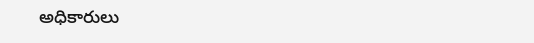అధికారులు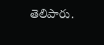తెలిపారు.